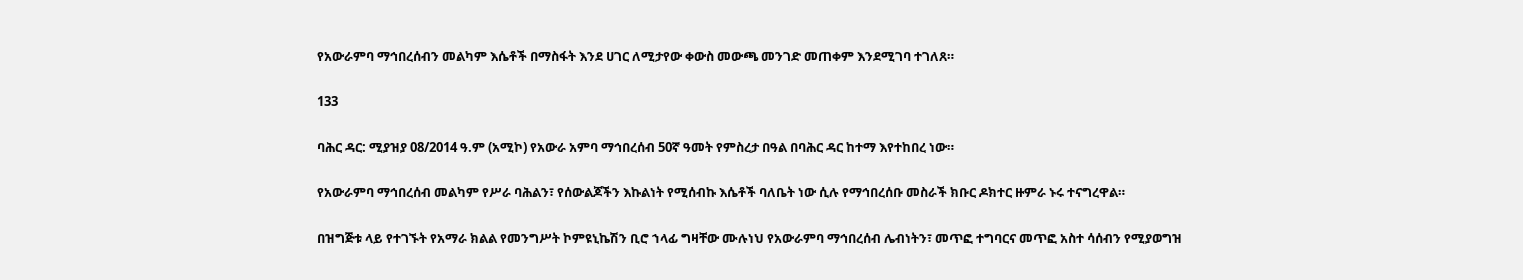የአውራምባ ማኅበረሰብን መልካም እሴቶች በማስፋት እንደ ሀገር ለሚታየው ቀውስ መውጫ መንገድ መጠቀም እንደሚገባ ተገለጸ።

133

ባሕር ዳር: ሚያዝያ 08/2014 ዓ.ም (አሚኮ) የአውራ አምባ ማኅበረሰብ 50ኛ ዓመት የምስረታ በዓል በባሕር ዳር ከተማ እየተከበረ ነው።

የአውራምባ ማኅበረሰብ መልካም የሥራ ባሕልን፣ የሰውልጆችን እኩልነት የሚሰብኩ እሴቶች ባለቤት ነው ሲሉ የማኅበረሰቡ መስራች ክቡር ዶክተር ዙምራ ኑሩ ተናግረዋል።

በዝግጅቱ ላይ የተገኙት የአማራ ክልል የመንግሥት ኮምዩኒኬሽን ቢሮ ኀላፊ ግዛቸው ሙሉነህ የአውራምባ ማኅበረሰብ ሌብነትን፣ መጥፎ ተግባርና መጥፎ አስተ ሳሰብን የሚያወግዝ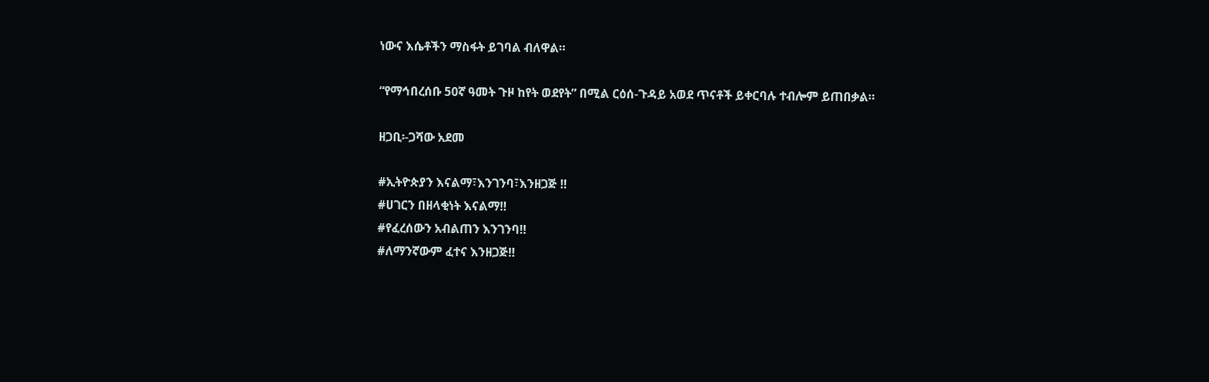ነውና እሴቶችን ማስፋት ይገባል ብለዋል።

“የማኅበረሰቡ 50ኛ ዓመት ጉዞ ከየት ወደየት” በሚል ርዕሰ-ጉዳይ አወደ ጥናቶች ይቀርባሉ ተብሎም ይጠበቃል።

ዘጋቢ፡-ጋሻው አደመ

#ኢትዮጵያን እናልማ፣እንገንባ፣እንዘጋጅ ‼
#ሀገርን በዘላቂነት እናልማ‼
#የፈረሰውን አብልጠን እንገንባ‼
#ለማንኛውም ፈተና እንዘጋጅ‼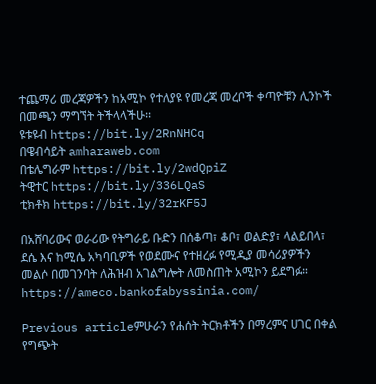ተጨማሪ መረጃዎችን ከአሚኮ የተለያዩ የመረጃ መረቦች ቀጣዮቹን ሊንኮች በመጫን ማግኘት ትችላላችሁ፡፡
ዩቱዩብ https://bit.ly/2RnNHCq
በዌብሳይት amharaweb.com
በቴሌግራም https://bit.ly/2wdQpiZ
ትዊተር https://bit.ly/336LQaS
ቲክቶክ https://bit.ly/32rKF5J

በአሸባሪውና ወራሪው የትግራይ ቡድን በሰቆጣ፣ ቆቦ፣ ወልድያ፣ ላልይበላ፣ ደሴ እና ከሚሴ አካባቢዎች የወደሙና የተዘረፉ የሚዲያ መሳሪያዎችን መልሶ በመገንባት ለሕዝብ አገልግሎት ለመስጠት አሚኮን ይደግፉ።
https://ameco.bankofabyssinia.com/

Previous articleምሁራን የሐሰት ትርክቶችን በማረምና ሀገር በቀል የግጭት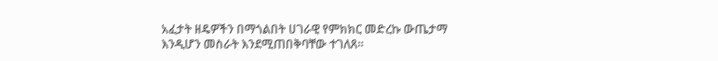አፈታት ዘዴዎችን በማጎልበት ሀገራዊ የምክክር መድረኩ ውጤታማ እንዲሆን መስራት እንደሚጠበቅባቸው ተገለጸ።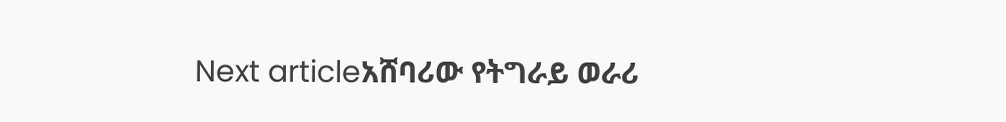Next articleአሸባሪው የትግራይ ወራሪ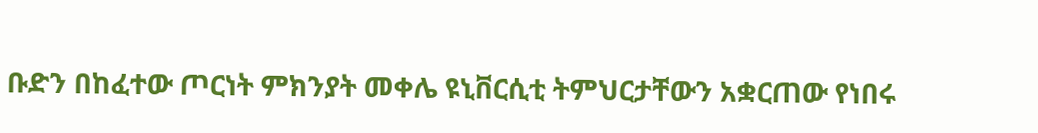ቡድን በከፈተው ጦርነት ምክንያት መቀሌ ዩኒቨርሲቲ ትምህርታቸውን አቋርጠው የነበሩ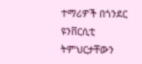ተማሪዎች በጎንደር ዩንቨርሲቲ ትምህርታቸውን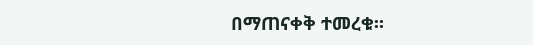በማጠናቀቅ ተመረቁ።